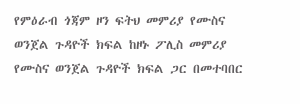የምዕራብ ጎጃም ዞን ፍትህ መምሪያ የሙስና ወንጀል ጉዳዮች ክፍል ከዞኑ ፖሊስ መምሪያ የሙስና ወንጀል ጉዳዮች ክፍል ጋር በመተባበር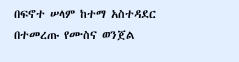በፍኖተ ሠላም ከተማ አስተዳደር በተመረጡ የሙስና ወንጀል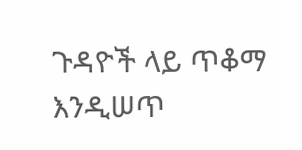ጉዳዮች ላይ ጥቆማ እንዲሠጥ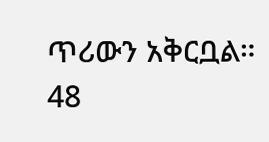ጥሪውን አቅርቧል። 48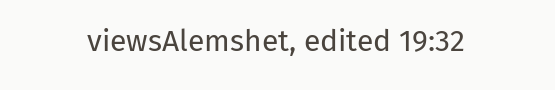viewsAlemshet, edited 19:32